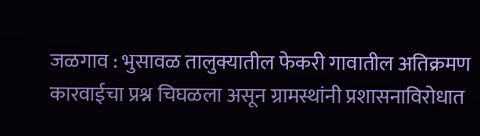जळगाव : भुसावळ तालुक्यातील फेकरी गावातील अतिक्रमण कारवाईचा प्रश्न चिघळला असून ग्रामस्थांनी प्रशासनाविरोधात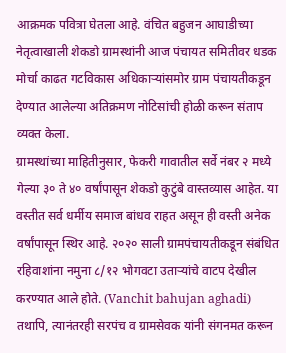आक्रमक पवित्रा घेतला आहे. वंचित बहुजन आघाडीच्या नेतृत्वाखाली शेकडो ग्रामस्थांनी आज पंचायत समितीवर धडक मोर्चा काढत गटविकास अधिकाऱ्यांसमोर ग्राम पंचायतीकडून देण्यात आलेल्या अतिक्रमण नोटिसांची होळी करून संताप व्यक्त केला.
ग्रामस्थांच्या माहितीनुसार, फेकरी गावातील सर्वे नंबर २ मध्ये गेल्या ३० ते ४० वर्षांपासून शेकडो कुटुंबे वास्तव्यास आहेत. या वस्तीत सर्व धर्मीय समाज बांधव राहत असून ही वस्ती अनेक वर्षांपासून स्थिर आहे. २०२० साली ग्रामपंचायतीकडून संबंधित रहिवाशांना नमुना ८/१२ भोगवटा उताऱ्यांचे वाटप देखील करण्यात आले होते. (Vanchit bahujan aghadi)
तथापि, त्यानंतरही सरपंच व ग्रामसेवक यांनी संगनमत करून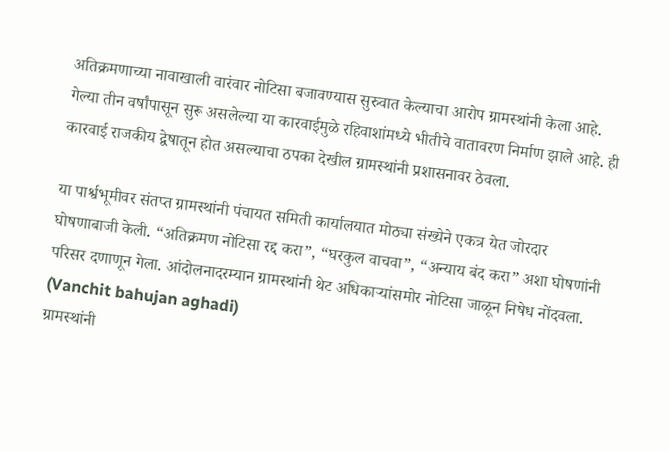अतिक्रमणाच्या नावाखाली वारंवार नोटिसा बजावण्यास सुरुवात केल्याचा आरोप ग्रामस्थांनी केला आहे. गेल्या तीन वर्षांपासून सुरू असलेल्या या कारवाईमुळे रहिवाशांमध्ये भीतीचे वातावरण निर्माण झाले आहे. ही कारवाई राजकीय द्वेषातून होत असल्याचा ठपका देखील ग्रामस्थांनी प्रशासनावर ठेवला.

या पार्श्वभूमीवर संतप्त ग्रामस्थांनी पंचायत समिती कार्यालयात मोठ्या संख्येने एकत्र येत जोरदार घोषणाबाजी केली. “अतिक्रमण नोटिसा रद्द करा”, “घरकुल वाचवा”, “अन्याय बंद करा” अशा घोषणांनी परिसर दणाणून गेला. आंदोलनादरम्यान ग्रामस्थांनी थेट अधिकाऱ्यांसमोर नोटिसा जाळून निषेध नोंदवला. (Vanchit bahujan aghadi)
ग्रामस्थांनी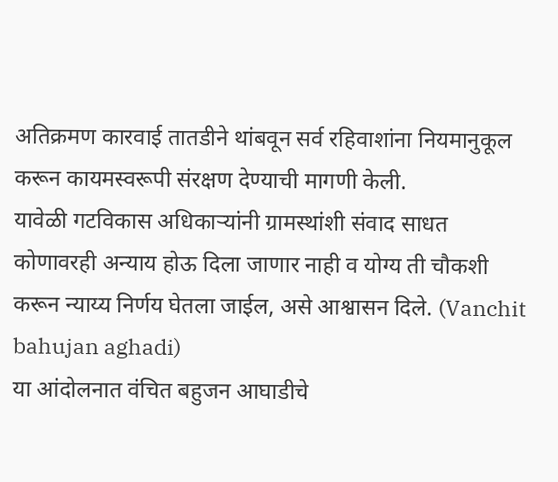अतिक्रमण कारवाई तातडीने थांबवून सर्व रहिवाशांना नियमानुकूल करून कायमस्वरूपी संरक्षण देण्याची मागणी केली.
यावेळी गटविकास अधिकाऱ्यांनी ग्रामस्थांशी संवाद साधत कोणावरही अन्याय होऊ दिला जाणार नाही व योग्य ती चौकशी करून न्याय्य निर्णय घेतला जाईल, असे आश्वासन दिले. (Vanchit bahujan aghadi)
या आंदोलनात वंचित बहुजन आघाडीचे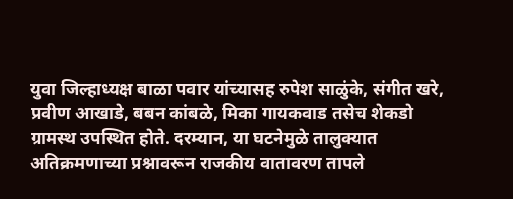युवा जिल्हाध्यक्ष बाळा पवार यांच्यासह रुपेश साळुंके, संगीत खरे, प्रवीण आखाडे, बबन कांबळे, मिका गायकवाड तसेच शेकडो ग्रामस्थ उपस्थित होते. दरम्यान, या घटनेमुळे तालुक्यात अतिक्रमणाच्या प्रश्नावरून राजकीय वातावरण तापले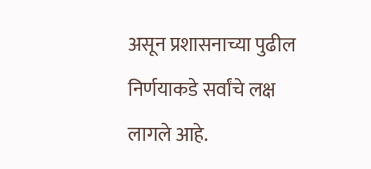असून प्रशासनाच्या पुढील निर्णयाकडे सर्वांचे लक्ष लागले आहे.